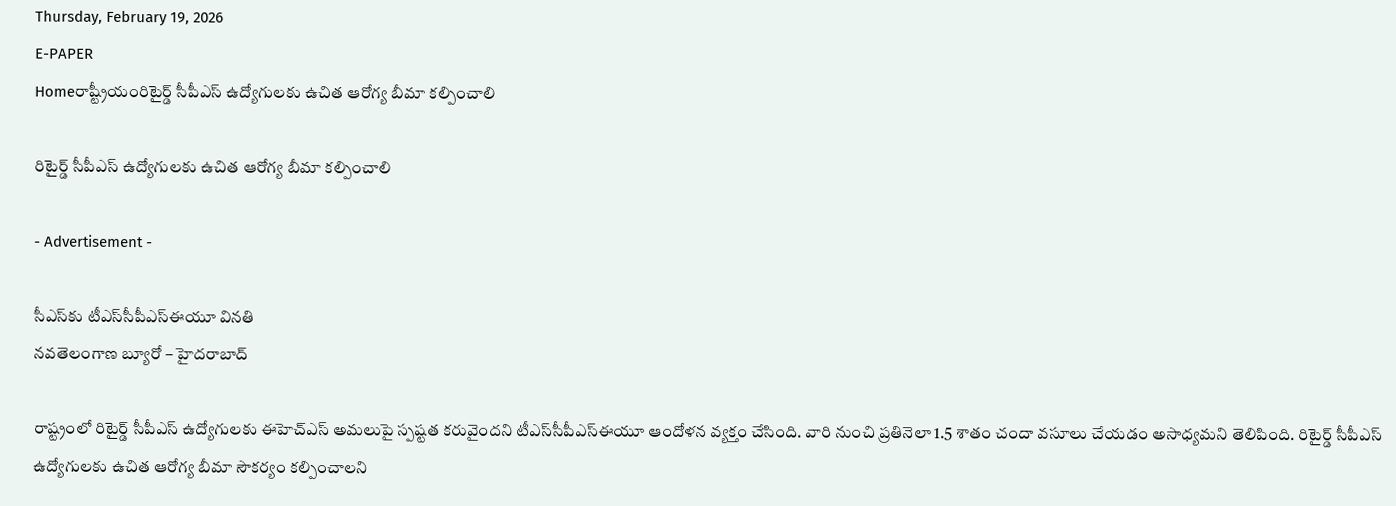Thursday, February 19, 2026
E-PAPER
Homeరాష్ట్రీయంరిటైర్డ్‌ సీపీఎస్‌ ఉద్యోగులకు ఉచిత ఆరోగ్య బీమా కల్పించాలి

రిటైర్డ్‌ సీపీఎస్‌ ఉద్యోగులకు ఉచిత ఆరోగ్య బీమా కల్పించాలి

- Advertisement -

సీఎస్‌కు టీఎస్‌సీపీఎస్‌ఈయూ వినతి
నవతెలంగాణ బ్యూరో – హైదరాబాద్‌

రాష్ట్రంలో రిటైర్డ్‌ సీపీఎస్‌ ఉద్యోగులకు ఈహెచ్‌ఎస్‌ అమలుపై స్పష్టత కరువైందని టీఎస్‌సీపీఎస్‌ఈయూ ఆందోళన వ్యక్తం చేసింది. వారి నుంచి ప్రతినెలా 1.5 శాతం చందా వసూలు చేయడం అసాధ్యమని తెలిపింది. రిటైర్డ్‌ సీపీఎస్‌ ఉద్యోగులకు ఉచిత ఆరోగ్య బీమా సౌకర్యం కల్పించాలని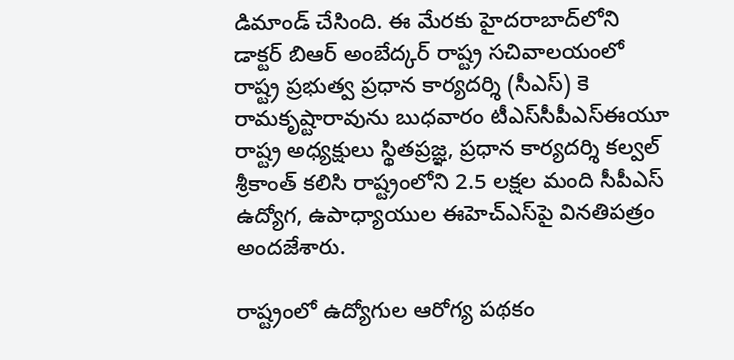డిమాండ్‌ చేసింది. ఈ మేరకు హైదరాబాద్‌లోని డాక్టర్‌ బిఆర్‌ అంబేద్కర్‌ రాష్ట్ర సచివాలయంలో రాష్ట్ర ప్రభుత్వ ప్రధాన కార్యదర్శి (సీఎస్‌) కె రామకృష్టారావును బుధవారం టీఎస్‌సీపీఎస్‌ఈయూ రాష్ట్ర అధ్యక్షులు స్థితప్రజ్ఞ, ప్రధాన కార్యదర్శి కల్వల్‌ శ్రీకాంత్‌ కలిసి రాష్ట్రంలోని 2.5 లక్షల మంది సీపీఎస్‌ ఉద్యోగ, ఉపాధ్యాయుల ఈహెచ్‌ఎస్‌పై వినతిపత్రం అందజేశారు.

రాష్ట్రంలో ఉద్యోగుల ఆరోగ్య పథకం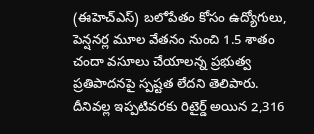(ఈహెచ్‌ఎస్‌) బలోపేతం కోసం ఉద్యోగులు, పెన్షనర్ల మూల వేతనం నుంచి 1.5 శాతం చందా వసూలు చేయాలన్న ప్రభుత్వ ప్రతిపాదనపై స్పష్టత లేదని తెలిపారు. దీనివల్ల ఇప్పటివరకు రిటైర్డ్‌ అయిన 2,316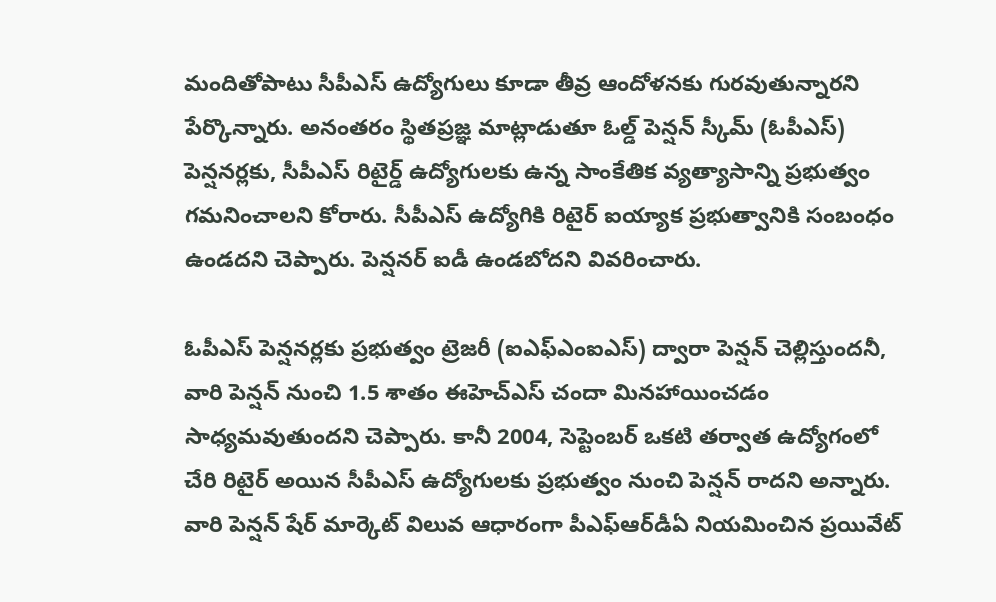మందితోపాటు సీపీఎస్‌ ఉద్యోగులు కూడా తీవ్ర ఆందోళనకు గురవుతున్నారని పేర్కొన్నారు. అనంతరం స్థితప్రజ్ఞ మాట్లాడుతూ ఓల్డ్‌ పెన్షన్‌ స్కీమ్‌ (ఓపీఎస్‌) పెన్షనర్లకు, సీపీఎస్‌ రిటైర్డ్‌ ఉద్యోగులకు ఉన్న సాంకేతిక వ్యత్యాసాన్ని ప్రభుత్వం గమనించాలని కోరారు. సీపీఎస్‌ ఉద్యోగికి రిటైర్‌ ఐయ్యాక ప్రభుత్వానికి సంబంధం ఉండదని చెప్పారు. పెన్షనర్‌ ఐడీ ఉండబోదని వివరించారు.

ఓపీఎస్‌ పెన్షనర్లకు ప్రభుత్వం ట్రెజరీ (ఐఎఫ్‌ఎంఐఎస్‌) ద్వారా పెన్షన్‌ చెల్లిస్తుందనీ, వారి పెన్షన్‌ నుంచి 1.5 శాతం ఈహెచ్‌ఎస్‌ చందా మినహాయించడం సాధ్యమవుతుందని చెప్పారు. కానీ 2004, సెప్టెంబర్‌ ఒకటి తర్వాత ఉద్యోగంలో చేరి రిటైర్‌ అయిన సీపీఎస్‌ ఉద్యోగులకు ప్రభుత్వం నుంచి పెన్షన్‌ రాదని అన్నారు. వారి పెన్షన్‌ షేర్‌ మార్కెట్‌ విలువ ఆధారంగా పీఎఫ్‌ఆర్‌డీఏ నియమించిన ప్రయివేట్‌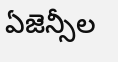ఏజెన్సీల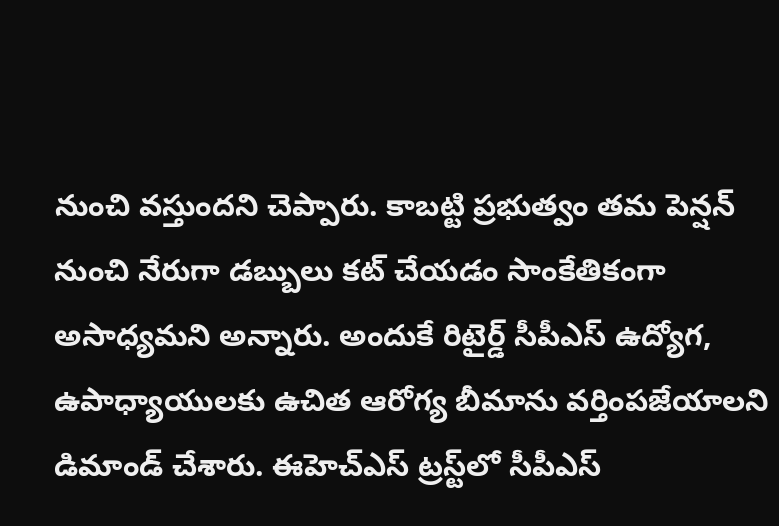నుంచి వస్తుందని చెప్పారు. కాబట్టి ప్రభుత్వం తమ పెన్షన్‌ నుంచి నేరుగా డబ్బులు కట్‌ చేయడం సాంకేతికంగా అసాధ్యమని అన్నారు. అందుకే రిటైర్డ్‌ సీపీఎస్‌ ఉద్యోగ, ఉపాధ్యాయులకు ఉచిత ఆరోగ్య బీమాను వర్తింపజేయాలని డిమాండ్‌ చేశారు. ఈహెచ్‌ఎస్‌ ట్రస్ట్‌లో సీపీఎస్‌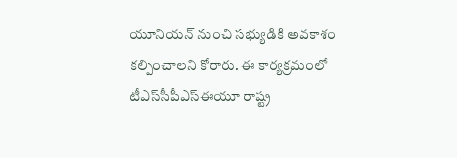యూనియన్‌ నుంచి సభ్యుడికి అవకాశం కల్పించాలని కోరారు. ఈ కార్యక్రమంలో టీఎస్‌సీపీఎస్‌ఈయూ రాష్ట్ర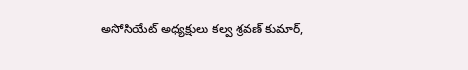అసోసియేట్‌ అధ్యక్షులు కల్వ శ్రవణ్‌ కుమార్‌,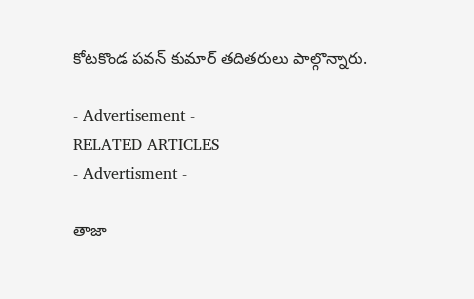కోటకొండ పవన్‌ కుమార్‌ తదితరులు పాల్గొన్నారు.

- Advertisement -
RELATED ARTICLES
- Advertisment -

తాజా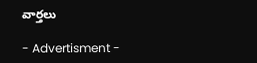వార్తలు

- Advertisment -